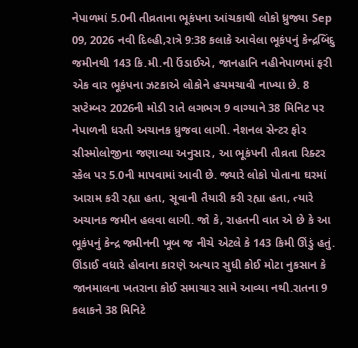નેપાળમાં 5.0ની તીવ્રતાના ભૂકંપના આંચકાથી લોકો ધ્રુજ્યા Sep 09, 2026 નવી દિલ્હી,રાત્રે 9:38 કલાકે આવેલા ભૂકંપનું કેન્દ્રબિંદુ જમીનથી 143 કિ.મી.ની ઉંડાઈએ, જાનહાનિ નહીનેપાળમાં ફરી એક વાર ભૂકંપના ઝટકાએ લોકોને હચમચાવી નાખ્યા છે. 8 સપ્ટેમ્બર 2026ની મોડી રાતે લગભગ 9 વાગ્યાને 38 મિનિટ પર નેપાળની ધરતી અચાનક ધ્રુજવા લાગી. નેશનલ સેન્ટર ફોર સીસ્મોલોજીના જણાવ્યા અનુસાર, આ ભૂકંપની તીવ્રતા રિક્ટર સ્કેલ પર 5.0ની માપવામાં આવી છે. જ્યારે લોકો પોતાના ઘરમાં આરામ કરી રહ્યા હતા, સૂવાની તૈયારી કરી રહ્યા હતા, ત્યારે અચાનક જમીન હલવા લાગી. જો કે, રાહતની વાત એ છે કે આ ભૂકંપનું કેન્દ્ર જમીનની ખૂબ જ નીચે એટલે કે 143 કિમી ઊંડું હતું. ઊંડાઈ વધારે હોવાના કારણે અત્યાર સુધી કોઈ મોટા નુકસાન કે જાનમાલના ખતરાના કોઈ સમાચાર સામે આવ્યા નથી.રાતના 9 કલાકને 38 મિનિટે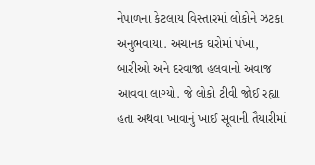નેપાળના કેટલાય વિસ્તારમાં લોકોને ઝટકા અનુભવાયા. અચાનક ઘરોમાં પંખા, બારીઓ અને દરવાજા હલવાનો અવાજ આવવા લાગ્યો. જે લોકો ટીવી જોઈ રહ્યા હતા અથવા ખાવાનું ખાઈ સૂવાની તૈયારીમાં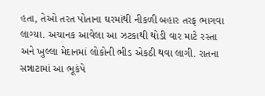હતા, તેઓ તરત પોતાના ઘરમાંથી નીકળી બહાર તરફ ભાગવા લાગ્યા. અચાનક આવેલા આ ઝટકાથી થોડી વાર માટે રસ્તા અને ખુલ્લા મેદાનમાં લોકોની ભીડ એકઠી થવા લાગી. રાતના સન્નાટામાં આ ભૂકંપે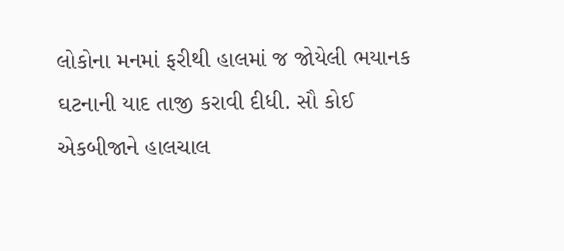લોકોના મનમાં ફરીથી હાલમાં જ જોયેલી ભયાનક ઘટનાની યાદ તાજી કરાવી દીધી. સૌ કોઈ એકબીજાને હાલચાલ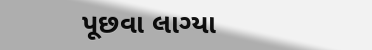પૂછવા લાગ્યા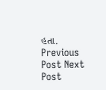હતા. Previous Post Next Post